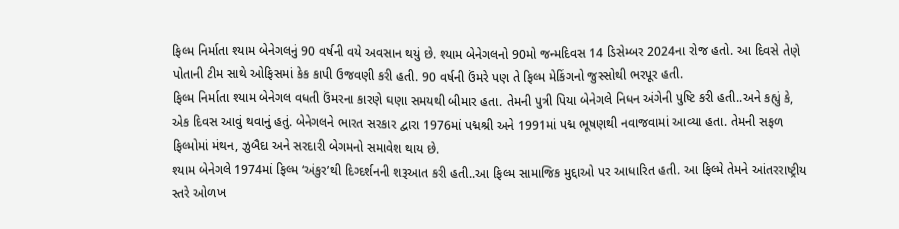ફિલ્મ નિર્માતા શ્યામ બેનેગલનું 90 વર્ષની વયે અવસાન થયું છે. શ્યામ બેનેગલનો 90મો જન્મદિવસ 14 ડિસેમ્બર 2024ના રોજ હતો. આ દિવસે તેણે પોતાની ટીમ સાથે ઓફિસમાં કેક કાપી ઉજવણી કરી હતી. 90 વર્ષની ઉંમરે પણ તે ફિલ્મ મેકિંગનો જુસ્સોથી ભરપૂર હતી.
ફિલ્મ નિર્માતા શ્યામ બેનેગલ વધતી ઉંમરના કારણે ઘણા સમયથી બીમાર હતા. તેમની પુત્રી પિયા બેનેગલે નિધન અંગેની પુષ્ટિ કરી હતી..અને કહ્યું કે, એક દિવસ આવું થવાનું હતું. બેનેગલને ભારત સરકાર દ્વારા 1976માં પદ્મશ્રી અને 1991માં પદ્મ ભૂષણથી નવાજવામાં આવ્યા હતા. તેમની સફળ ફિલ્મોમાં મંથન, ઝુબૈદા અને સરદારી બેગમનો સમાવેશ થાય છે.
શ્યામ બેનેગલે 1974માં ફિલ્મ ‘અંકુર’થી દિગ્દર્શનની શરૂઆત કરી હતી..આ ફિલ્મ સામાજિક મુદ્દાઓ પર આધારિત હતી. આ ફિલ્મે તેમને આંતરરાષ્ટ્રીય સ્તરે ઓળખ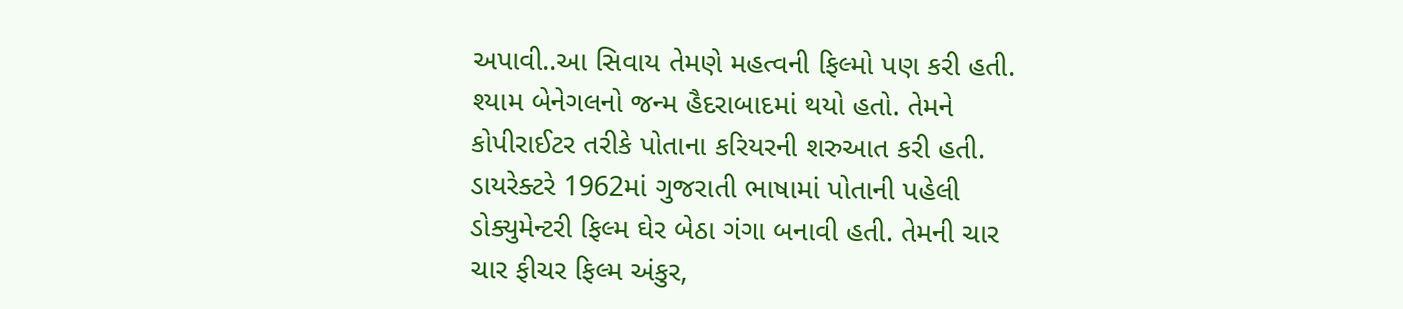અપાવી..આ સિવાય તેમણે મહત્વની ફિલ્મો પણ કરી હતી.
શ્યામ બેનેગલનો જન્મ હૈદરાબાદમાં થયો હતો. તેમને કોપીરાઈટર તરીકે પોતાના કરિયરની શરુઆત કરી હતી. ડાયરેક્ટરે 1962માં ગુજરાતી ભાષામાં પોતાની પહેલી ડોક્યુમેન્ટરી ફિલ્મ ઘેર બેઠા ગંગા બનાવી હતી. તેમની ચાર ચાર ફીચર ફિલ્મ અંકુર,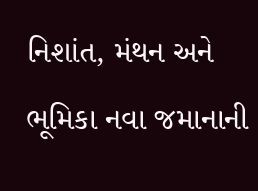નિશાંત, મંથન અને ભૂમિકા નવા જમાનાની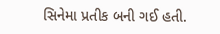સિનેમા પ્રતીક બની ગઈ હતી.